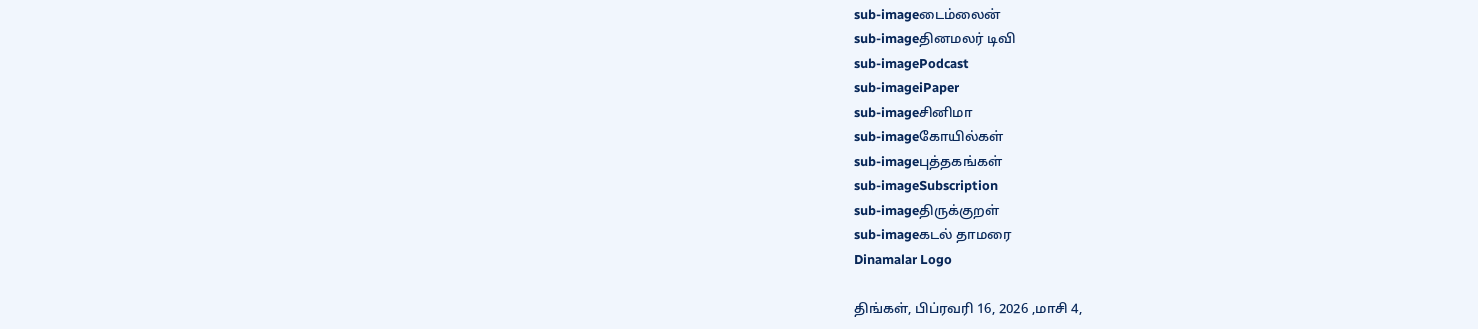sub-imageடைம்லைன்
sub-imageதினமலர் டிவி
sub-imagePodcast
sub-imageiPaper
sub-imageசினிமா
sub-imageகோயில்கள்
sub-imageபுத்தகங்கள்
sub-imageSubscription
sub-imageதிருக்குறள்
sub-imageகடல் தாமரை
Dinamalar Logo

திங்கள், பிப்ரவரி 16, 2026 ,மாசி 4,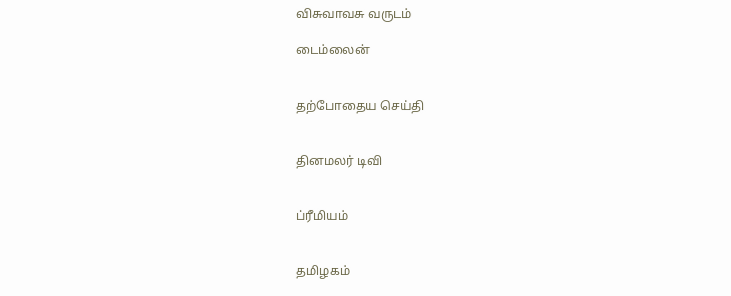விசுவாவசு வருடம்

டைம்லைன்


தற்போதைய செய்தி


தினமலர் டிவி


ப்ரீமியம்


தமிழகம்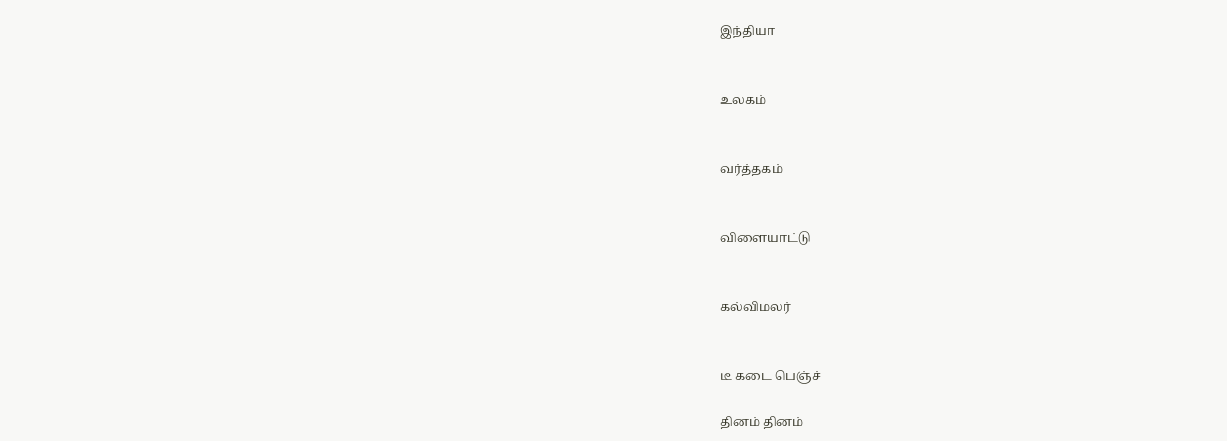இந்தியா


உலகம்


வர்த்தகம்


விளையாட்டு


கல்விமலர்


டீ கடை பெஞ்ச்

தினம் தினம்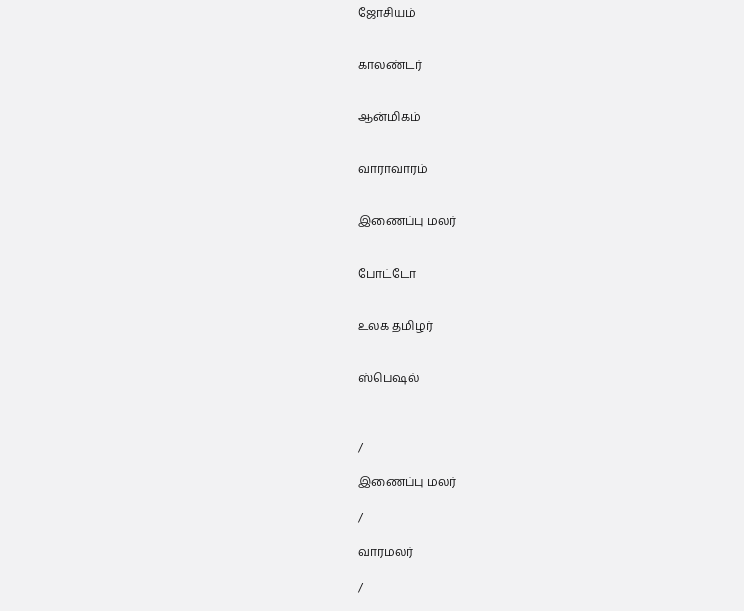ஜோசியம்


காலண்டர்


ஆன்மிகம்


வாராவாரம்


இணைப்பு மலர்


போட்டோ


உலக தமிழர்


ஸ்பெஷல்



/

இணைப்பு மலர்

/

வாரமலர்

/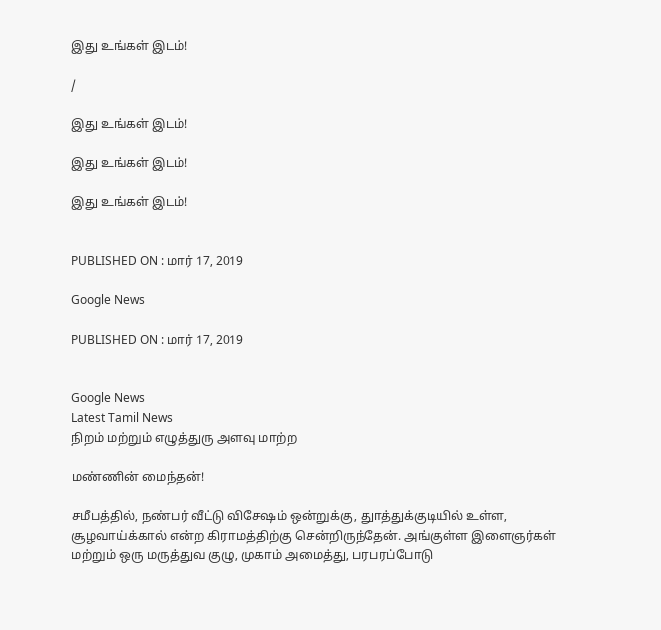இது உங்கள் இடம்!

/

இது உங்கள் இடம்!

இது உங்கள் இடம்!

இது உங்கள் இடம்!


PUBLISHED ON : மார் 17, 2019

Google News

PUBLISHED ON : மார் 17, 2019


Google News
Latest Tamil News
நிறம் மற்றும் எழுத்துரு அளவு மாற்ற

மண்ணின் மைந்தன்!

சமீபத்தில், நண்பர் வீட்டு விசேஷம் ஒன்றுக்கு, துாத்துக்குடியில் உள்ள, சூழவாய்க்கால் என்ற கிராமத்திற்கு சென்றிருந்தேன். அங்குள்ள இளைஞர்கள் மற்றும் ஒரு மருத்துவ குழு, முகாம் அமைத்து, பரபரப்போடு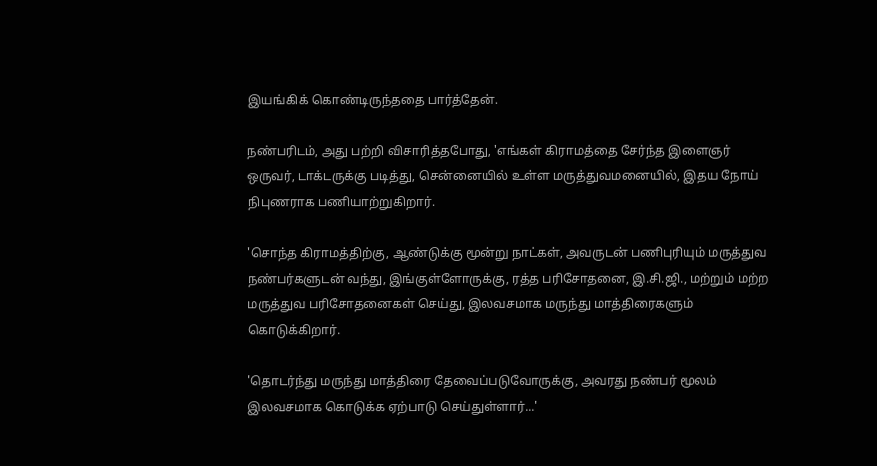இயங்கிக் கொண்டிருந்ததை பார்த்தேன்.

நண்பரிடம், அது பற்றி விசாரித்தபோது, 'எங்கள் கிராமத்தை சேர்ந்த இளைஞர் ஒருவர், டாக்டருக்கு படித்து, சென்னையில் உள்ள மருத்துவமனையில், இதய நோய் நிபுணராக பணியாற்றுகிறார்.

'சொந்த கிராமத்திற்கு, ஆண்டுக்கு மூன்று நாட்கள், அவருடன் பணிபுரியும் மருத்துவ நண்பர்களுடன் வந்து, இங்குள்ளோருக்கு, ரத்த பரிசோதனை, இ.சி.ஜி., மற்றும் மற்ற மருத்துவ பரிசோதனைகள் செய்து, இலவசமாக மருந்து மாத்திரைகளும் கொடுக்கிறார்.

'தொடர்ந்து மருந்து மாத்திரை தேவைப்படுவோருக்கு, அவரது நண்பர் மூலம் இலவசமாக கொடுக்க ஏற்பாடு செய்துள்ளார்...'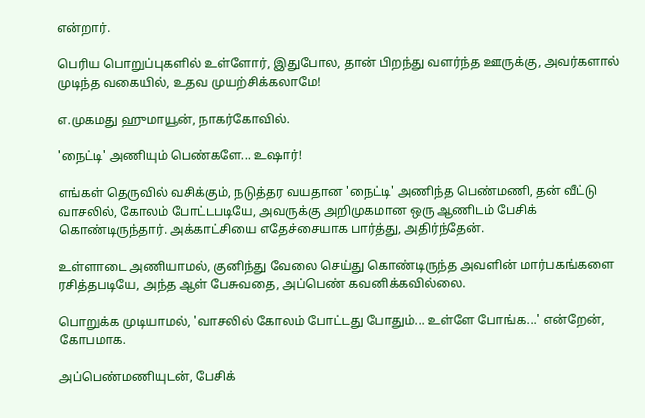என்றார்.

பெரிய பொறுப்புகளில் உள்ளோர், இதுபோல, தான் பிறந்து வளர்ந்த ஊருக்கு, அவர்களால் முடிந்த வகையில், உதவ முயற்சிக்கலாமே!

எ.முகமது ஹுமாயூன், நாகர்கோவில்.

'நைட்டி' அணியும் பெண்களே... உஷார்!

எங்கள் தெருவில் வசிக்கும், நடுத்தர வயதான 'நைட்டி' அணிந்த பெண்மணி, தன் வீட்டு வாசலில், கோலம் போட்டபடியே, அவருக்கு அறிமுகமான ஒரு ஆணிடம் பேசிக் கொண்டிருந்தார். அக்காட்சியை எதேச்சையாக பார்த்து, அதிர்ந்தேன்.

உள்ளாடை அணியாமல், குனிந்து வேலை செய்து கொண்டிருந்த அவளின் மார்பகங்களை ரசித்தபடியே, அந்த ஆள் பேசுவதை, அப்பெண் கவனிக்கவில்லை.

பொறுக்க முடியாமல், 'வாசலில் கோலம் போட்டது போதும்... உள்ளே போங்க...' என்றேன், கோபமாக.

அப்பெண்மணியுடன், பேசிக்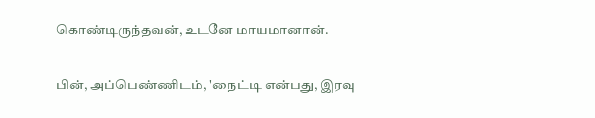கொண்டிருந்தவன், உடனே மாயமானான்.

பின், அப்பெண்ணிடம், 'நைட்டி என்பது, இரவு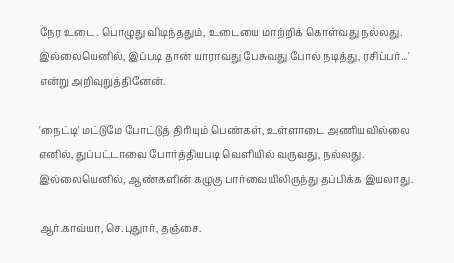நேர உடை. பொழுது விடிந்ததும், உடையை மாற்றிக் கொள்வது நல்லது. இல்லையெனில், இப்படி தான் யாராவது பேசுவது போல் நடித்து, ரசிப்பர்...' என்று அறிவுறுத்தினேன்.

'நைட்டி' மட்டுமே போட்டுத் திரியும் பெண்கள், உள்ளாடை அணியவில்லை எனில், துப்பட்டாவை போர்த்தியபடி வெளியில் வருவது, நல்லது. இல்லையெனில், ஆண்களின் கழுகு பார்வையிலிருந்து தப்பிக்க இயலாது.

ஆர்.காவ்யா, செ.புதுார், தஞ்சை.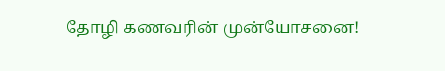தோழி கணவரின் முன்யோசனை!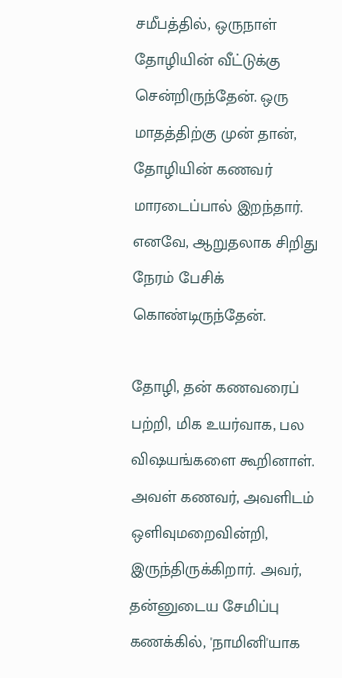சமீபத்தில், ஒருநாள் தோழியின் வீட்டுக்கு சென்றிருந்தேன். ஒரு மாதத்திற்கு முன் தான், தோழியின் கணவர் மாரடைப்பால் இறந்தார். எனவே, ஆறுதலாக சிறிது நேரம் பேசிக் கொண்டிருந்தேன்.

தோழி, தன் கணவரைப் பற்றி, மிக உயர்வாக, பல விஷயங்களை கூறினாள். அவள் கணவர், அவளிடம் ஒளிவுமறைவின்றி, இருந்திருக்கிறார். அவர், தன்னுடைய சேமிப்பு கணக்கில், 'நாமினி'யாக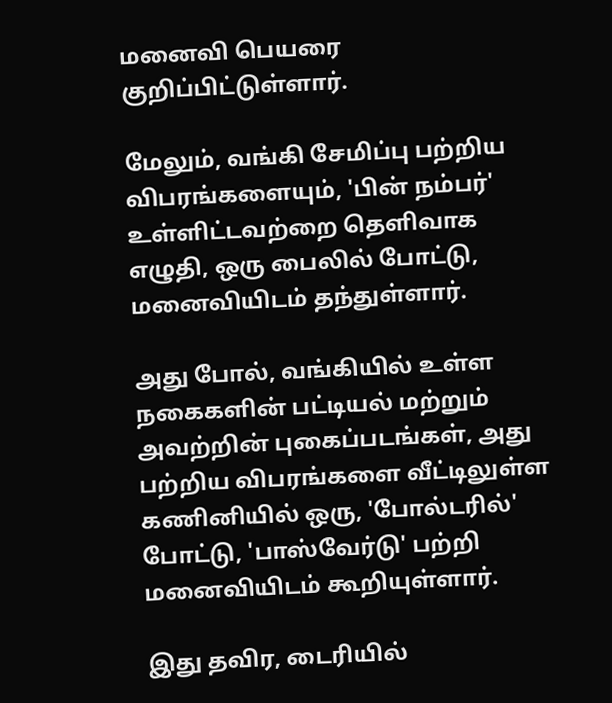மனைவி பெயரை குறிப்பிட்டுள்ளார்.

மேலும், வங்கி சேமிப்பு பற்றிய விபரங்களையும், 'பின் நம்பர்' உள்ளிட்டவற்றை தெளிவாக எழுதி, ஒரு பைலில் போட்டு, மனைவியிடம் தந்துள்ளார்.

அது போல், வங்கியில் உள்ள நகைகளின் பட்டியல் மற்றும் அவற்றின் புகைப்படங்கள், அது பற்றிய விபரங்களை வீட்டிலுள்ள கணினியில் ஒரு, 'போல்டரில்' போட்டு, 'பாஸ்வேர்டு' பற்றி மனைவியிடம் கூறியுள்ளார்.

இது தவிர, டைரியில்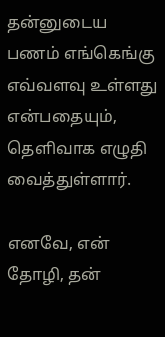தன்னுடைய பணம் எங்கெங்கு எவ்வளவு உள்ளது என்பதையும், தெளிவாக எழுதி வைத்துள்ளார்.

எனவே, என் தோழி, தன்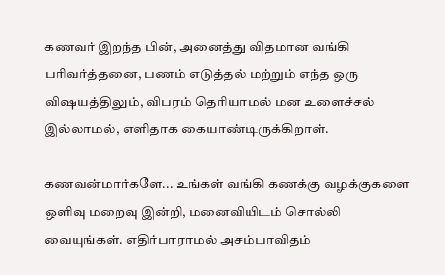கணவர் இறந்த பின், அனைத்து விதமான வங்கி பரிவர்த்தனை, பணம் எடுத்தல் மற்றும் எந்த ஒரு விஷயத்திலும், விபரம் தெரியாமல் மன உளைச்சல் இல்லாமல், எளிதாக கையாண்டிருக்கிறாள்.

கணவன்மார்களே... உங்கள் வங்கி கணக்கு வழக்குகளை ஒளிவு மறைவு இன்றி, மனைவியிடம் சொல்லி வையுங்கள். எதிர்பாராமல் அசம்பாவிதம்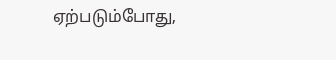ஏற்படும்போது,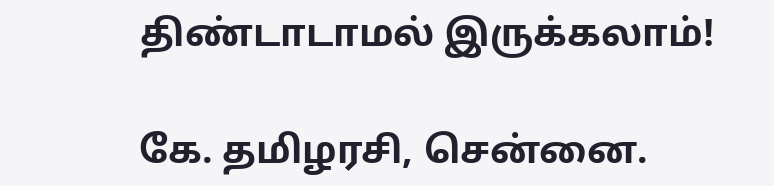திண்டாடாமல் இருக்கலாம்!

கே. தமிழரசி, சென்னை.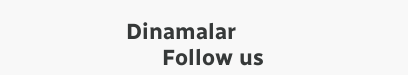Dinamalar
      Follow us